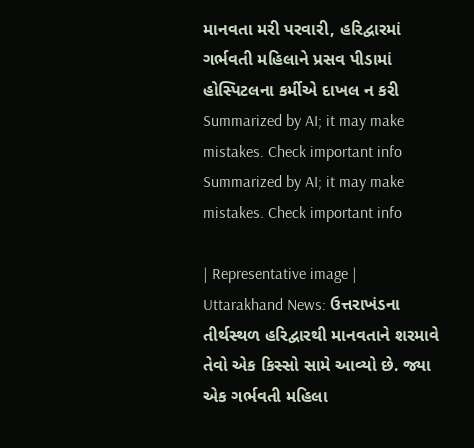માનવતા મરી પરવારી, હરિદ્વારમાં ગર્ભવતી મહિલાને પ્રસવ પીડામાં હોસ્પિટલના કર્મીએ દાખલ ન કરી
Summarized by AI; it may make mistakes. Check important info
Summarized by AI; it may make mistakes. Check important info

| Representative image |
Uttarakhand News: ઉત્તરાખંડના તીર્થસ્થળ હરિદ્વારથી માનવતાને શરમાવે તેવો એક કિસ્સો સામે આવ્યો છે. જ્યા એક ગર્ભવતી મહિલા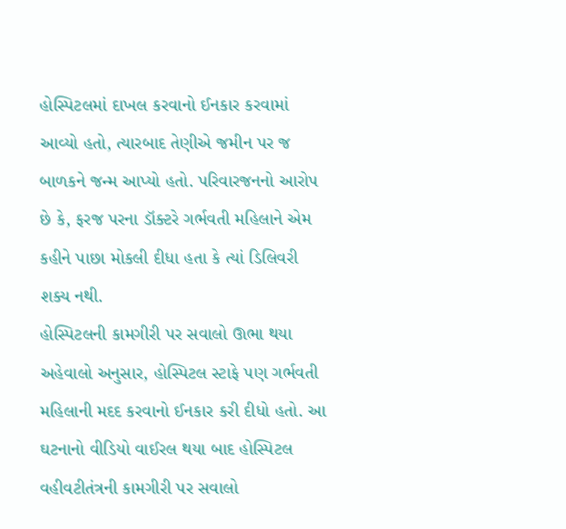હોસ્પિટલમાં દાખલ કરવાનો ઈનકાર કરવામાં આવ્યો હતો, ત્યારબાદ તેણીએ જમીન પર જ બાળકને જન્મ આપ્યો હતો. પરિવારજનનો આરોપ છે કે, ફરજ પરના ડૉક્ટરે ગર્ભવતી મહિલાને એમ કહીને પાછા મોકલી દીધા હતા કે ત્યાં ડિલિવરી શક્ય નથી.
હોસ્પિટલની કામગીરી પર સવાલો ઊભા થયા
અહેવાલો અનુસાર, હોસ્પિટલ સ્ટાફે પણ ગર્ભવતી મહિલાની મદદ કરવાનો ઈનકાર કરી દીધો હતો. આ ઘટનાનો વીડિયો વાઈરલ થયા બાદ હોસ્પિટલ વહીવટીતંત્રની કામગીરી પર સવાલો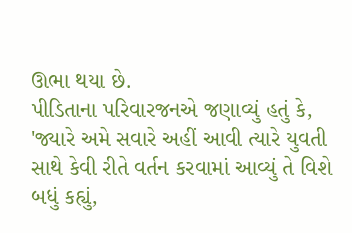ઊભા થયા છે.
પીડિતાના પરિવારજનએ જણાવ્યું હતું કે, 'જ્યારે અમે સવારે અહીં આવી ત્યારે યુવતી સાથે કેવી રીતે વર્તન કરવામાં આવ્યું તે વિશે બધું કહ્યું,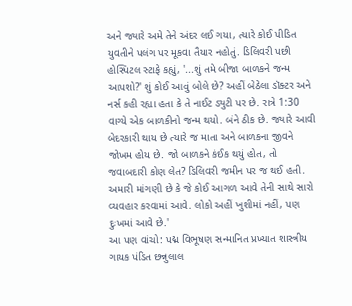અને જ્યારે અમે તેને અંદર લઈ ગયા, ત્યારે કોઈ પીડિત યુવતીને પલંગ પર મૂકવા તૈયાર નહોતું. ડિલિવરી પછી હોસ્પિટલ સ્ટાફે કહ્યું, '...શું તમે બીજા બાળકને જન્મ આપશો?' શું કોઈ આવું બોલે છે? અહીં બેઠેલા ડૉક્ટર અને નર્સ કહી રહ્યા હતા કે તે નાઈટ ડ્યુટી પર છે. રાત્રે 1:30 વાગ્યે એક બાળકીનો જન્મ થયો. બંને ઠીક છે. જ્યારે આવી બેદરકારી થાય છે ત્યારે જ માતા અને બાળકના જીવને જોખમ હોય છે. જો બાળકને કંઈક થયું હોત, તો જવાબદારી કોણ લેત? ડિલિવરી જમીન પર જ થઈ હતી. અમારી માંગણી છે કે જે કોઈ આગળ આવે તેની સાથે સારો વ્યવહાર કરવામાં આવે. લોકો અહીં ખુશીમાં નહીં, પણ દુઃખમાં આવે છે.'
આ પણ વાંચો: પદ્મ વિભૂષણ સન્માનિત પ્રખ્યાત શાસ્ત્રીય ગાયક પંડિત છન્નુલાલ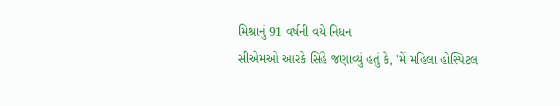મિશ્રાનું 91 વર્ષની વયે નિધન
સીએમઓ આરકે સિંહે જણાવ્યું હતું કે, 'મેં મહિલા હોસ્પિટલ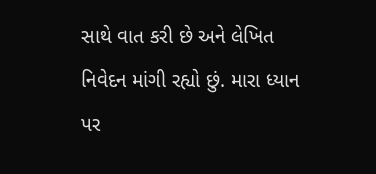સાથે વાત કરી છે અને લેખિત નિવેદન માંગી રહ્યો છું. મારા ધ્યાન પર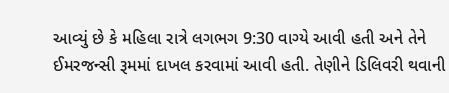આવ્યું છે કે મહિલા રાત્રે લગભગ 9:30 વાગ્યે આવી હતી અને તેને ઈમરજન્સી રૂમમાં દાખલ કરવામાં આવી હતી. તેણીને ડિલિવરી થવાની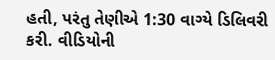હતી, પરંતુ તેણીએ 1:30 વાગ્યે ડિલિવરી કરી. વીડિયોની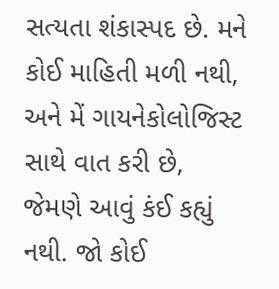સત્યતા શંકાસ્પદ છે. મને કોઈ માહિતી મળી નથી, અને મેં ગાયનેકોલોજિસ્ટ સાથે વાત કરી છે, જેમણે આવું કંઈ કહ્યું નથી. જો કોઈ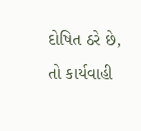દોષિત ઠરે છે, તો કાર્યવાહી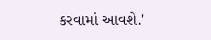કરવામાં આવશે.'